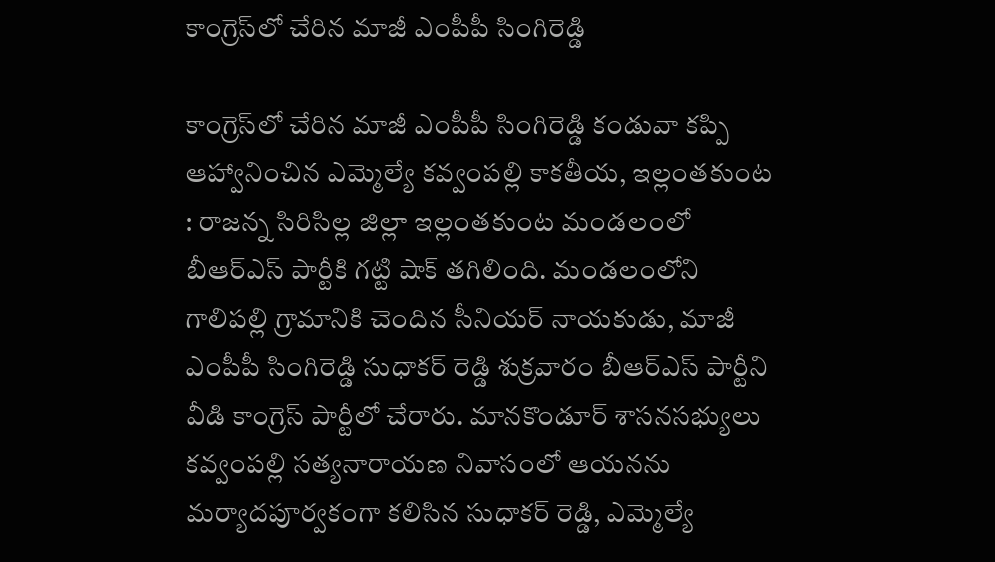కాంగ్రెస్‌లో చేరిన మాజీ ఎంపీపీ సింగిరెడ్డి

కాంగ్రెస్‌లో చేరిన మాజీ ఎంపీపీ సింగిరెడ్డి కండువా కప్పి ఆహ్వానించిన ఎమ్మెల్యే కవ్వంపల్లి కాకతీయ, ఇల్లంతకుంట : రాజన్న సిరిసిల్ల జిల్లా ఇల్లంతకుంట మండలంలో బీఆర్ఎస్ పార్టీకి గట్టి షాక్ తగిలింది. మండలంలోని గాలిపల్లి గ్రామానికి చెందిన సీనియర్ నాయకుడు, మాజీ ఎంపీపీ సింగిరెడ్డి సుధాకర్ రెడ్డి శుక్రవారం బీఆర్ఎస్ పార్టీని వీడి కాంగ్రెస్ పార్టీలో చేరారు. మానకొండూర్ శాసనసభ్యులు కవ్వంపల్లి సత్యనారాయణ నివాసంలో ఆయనను మర్యాదపూర్వకంగా కలిసిన సుధాకర్ రెడ్డి, ఎమ్మెల్యే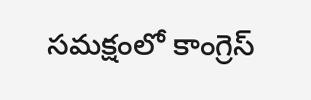సమక్షంలో కాంగ్రెస్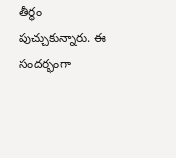తీర్థం పుచ్చుకున్నారు. ఈ సందర్భంగా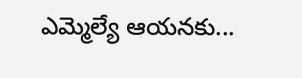ఎమ్మెల్యే ఆయనకు...